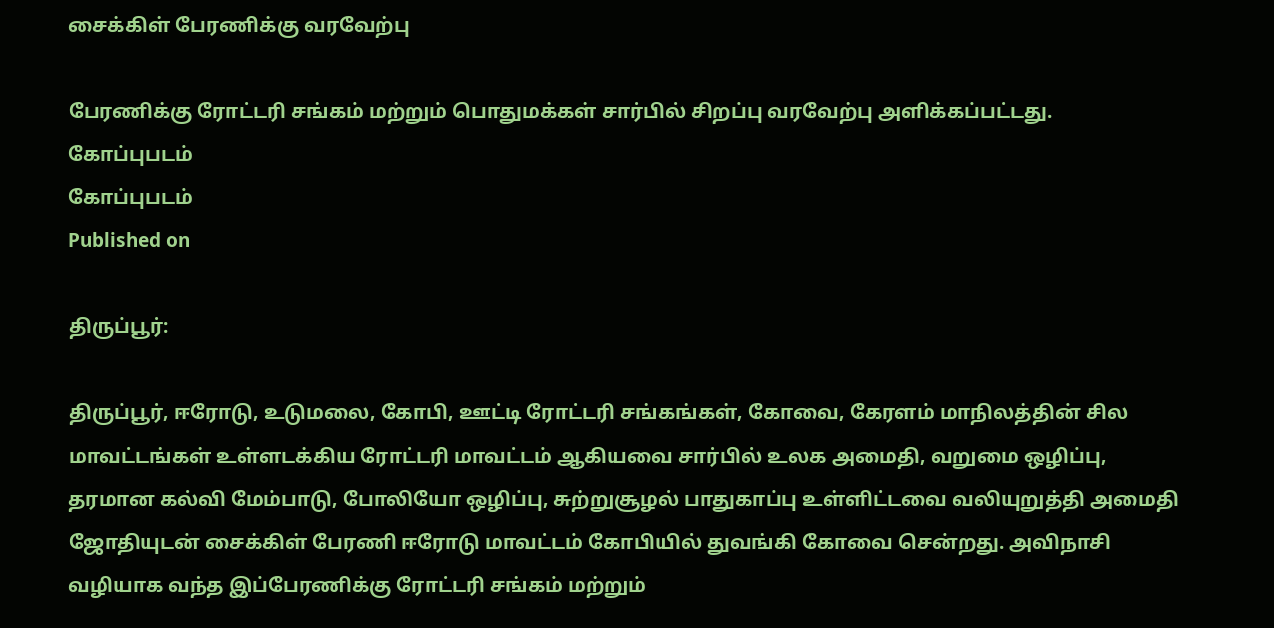சைக்கிள் பேரணிக்கு வரவேற்பு

பேரணிக்கு ரோட்டரி சங்கம் மற்றும் பொதுமக்கள் சார்பில் சிறப்பு வரவேற்பு அளிக்கப்பட்டது.
கோப்புபடம்
கோப்புபடம்
Published on

திருப்பூர்:

திருப்பூர், ஈரோடு, உடுமலை, கோபி, ஊட்டி ரோட்டரி சங்கங்கள், கோவை, கேரளம் மாநிலத்தின் சில மாவட்டங்கள் உள்ளடக்கிய ரோட்டரி மாவட்டம் ஆகியவை சார்பில் உலக அமைதி, வறுமை ஒழிப்பு, தரமான கல்வி மேம்பாடு, போலியோ ஒழிப்பு, சுற்றுசூழல் பாதுகாப்பு உள்ளிட்டவை வலியுறுத்தி அமைதி ஜோதியுடன் சைக்கிள் பேரணி ஈரோடு மாவட்டம் கோபியில் துவங்கி கோவை சென்றது. அவிநாசி வழியாக வந்த இப்பேரணிக்கு ரோட்டரி சங்கம் மற்றும்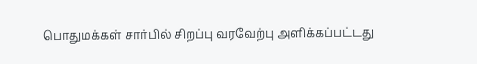பொதுமக்கள் சார்பில் சிறப்பு வரவேற்பு அளிக்கப்பட்டது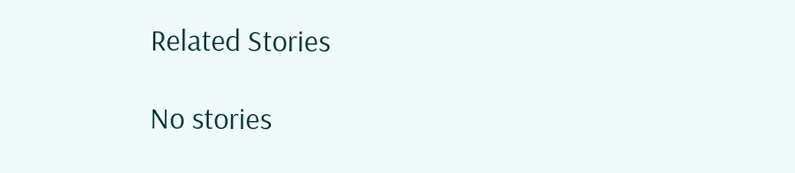Related Stories

No stories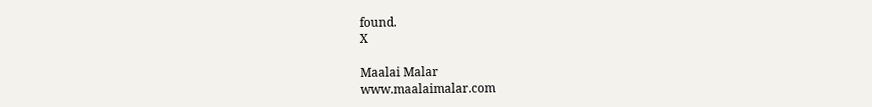found.
X

Maalai Malar
www.maalaimalar.com